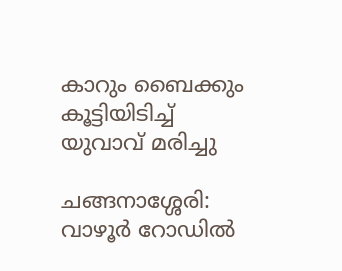കാറും ബൈക്കും കൂട്ടിയിടിച്ച് യുവാവ് മരിച്ചു

ചങ്ങനാശ്ശേരി: വാഴൂര്‍ റോഡില്‍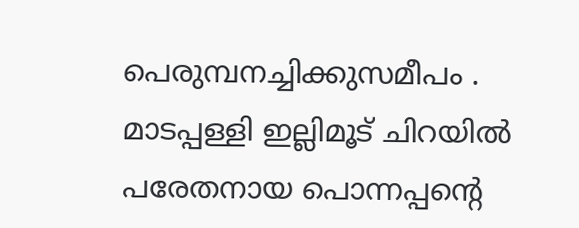പെരുമ്പനച്ചിക്കുസമീപം . മാടപ്പള്ളി ഇല്ലിമൂട് ചിറയില്‍ പരേതനായ പൊന്നപ്പന്‍റെ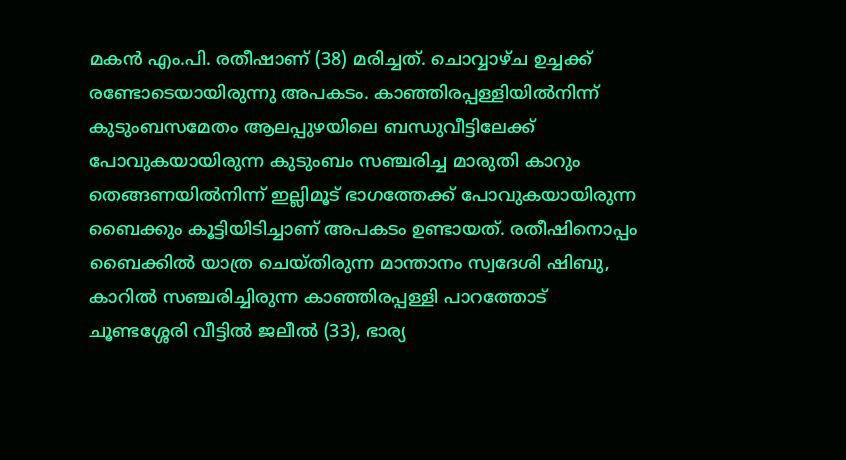മകന്‍ എം.പി. രതീഷാണ് (38) മരിച്ചത്. ചൊവ്വാഴ്ച ഉച്ചക്ക് രണ്ടോടെയായിരുന്നു അപകടം. കാഞ്ഞിരപ്പള്ളിയില്‍നിന്ന് കുടുംബസമേതം ആലപ്പുഴയിലെ ബന്ധുവീട്ടിലേക്ക് പോവുകയായിരുന്ന കുടുംബം സഞ്ചരിച്ച മാരുതി കാറും തെങ്ങണയില്‍നിന്ന് ഇല്ലിമൂട് ഭാഗത്തേക്ക് പോവുകയായിരുന്ന ബൈക്കും കൂട്ടിയിടിച്ചാണ് അപകടം ഉണ്ടായത്. രതീഷിനൊപ്പം ബൈക്കില്‍ യാത്ര ചെയ്തിരുന്ന മാന്താനം സ്വദേശി ഷിബു, കാറില്‍ സഞ്ചരിച്ചിരുന്ന കാഞ്ഞിരപ്പള്ളി പാറത്തോട് ചൂണ്ടശ്ശേരി വീട്ടില്‍ ജലീല്‍ (33), ഭാര്യ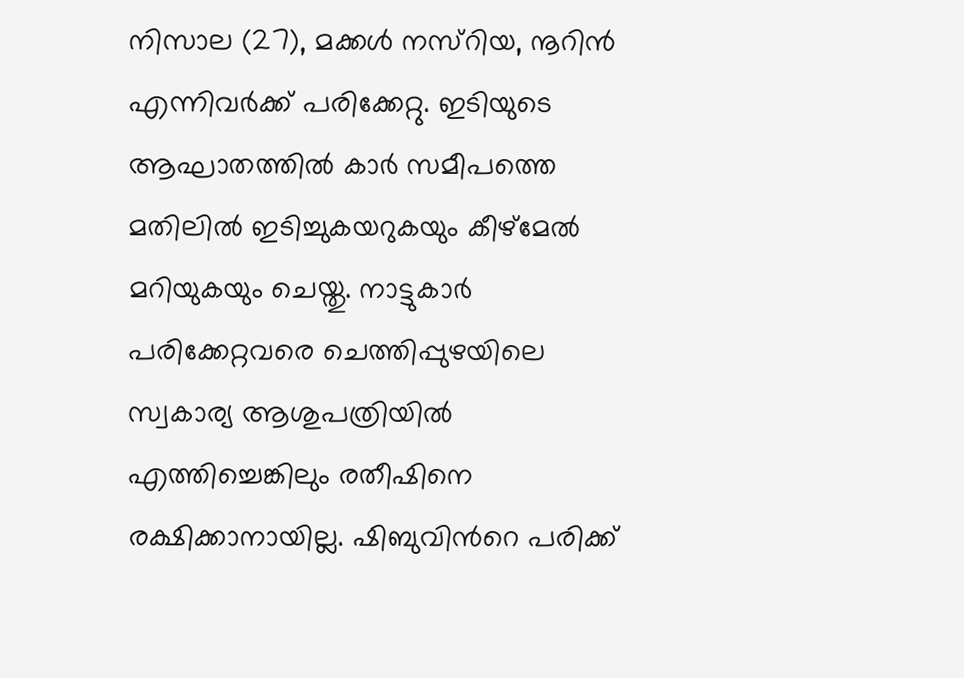നിസാല (27), മക്കള്‍ നസ്റിയ, നൂറിന്‍ എന്നിവര്‍ക്ക് പരിക്കേറ്റു. ഇടിയുടെ ആഘാതത്തില്‍ കാര്‍ സമീപത്തെ മതിലില്‍ ഇടിച്ചുകയറുകയും കീഴ്‌മേല്‍ മറിയുകയും ചെയ്തു. നാട്ടുകാര്‍ പരിക്കേറ്റവരെ ചെത്തിപ്പുഴയിലെ സ്വകാര്യ ആശുപത്രിയില്‍ എത്തിച്ചെങ്കിലും രതീഷിനെ രക്ഷിക്കാനായില്ല. ഷിബുവിന്‍റെ പരിക്ക്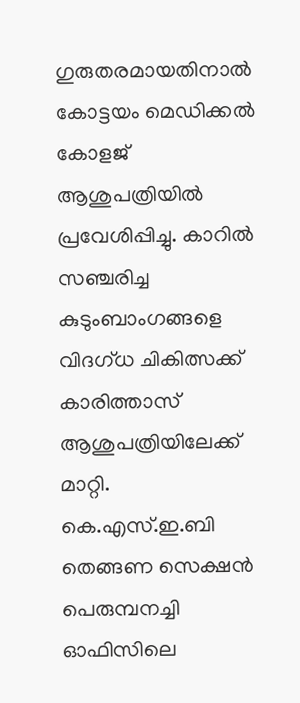ഗുരുതരമായതിനാല്‍ കോട്ടയം മെഡിക്കല്‍ കോളജ് ആശുപത്രിയില്‍ പ്രവേശിപ്പിച്ചു. കാറില്‍ സഞ്ചരിച്ച കുടുംബാംഗങ്ങളെ വിദഗ്ധ ചികിത്സക്ക് കാരിത്താസ് ആശുപത്രിയിലേക്ക് മാറ്റി. കെ.എസ്.ഇ.ബി തെങ്ങണ സെക്ഷന്‍ പെരുമ്പനച്ചി ഓഫിസിലെ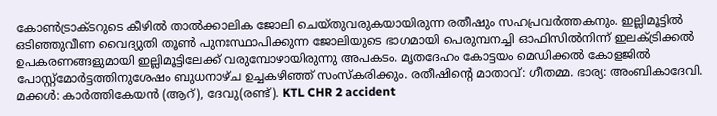കോണ്‍ട്രാക്ടറുടെ കീഴില്‍ താല്‍ക്കാലിക ജോലി ചെയ്തുവരുകയായിരുന്ന രതീഷും സഹപ്രവര്‍ത്തകനും. ഇല്ലിമൂട്ടില്‍ ഒടിഞ്ഞുവീണ വൈദ്യുതി തൂൺ പുനഃസ്ഥാപിക്കുന്ന ജോലിയുടെ ഭാഗമായി പെരുമ്പനച്ചി ഓഫിസില്‍നിന്ന് ഇലക്ട്രിക്കല്‍ ഉപകരണങ്ങളുമായി ഇല്ലിമൂട്ടിലേക്ക് വരുമ്പോഴായിരുന്നു അപകടം. മൃതദേഹം കോട്ടയം മെഡിക്കല്‍ കോളജിൽ പോസ്റ്റ്മോര്‍ട്ടത്തിനുശേഷം ബുധനാഴ്ച ഉച്ചകഴിഞ്ഞ് സംസ്കരിക്കും. രതീഷിന്‍റെ മാതാവ്: ഗീതമ്മ. ഭാര്യ: അംബികാദേവി. മക്കള്‍: കാര്‍ത്തികേയന്‍ (ആറ്), ദേവു(രണ്ട്). KTL CHR 2 accident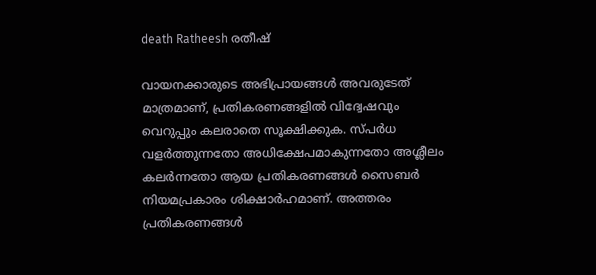death Ratheesh രതീഷ്

വായനക്കാരുടെ അഭിപ്രായങ്ങള്‍ അവരുടേത് മാത്രമാണ്, പ്രതികരണങ്ങളിൽ വിദ്വേഷവും വെറുപ്പും കലരാതെ സൂക്ഷിക്കുക. സ്പർധ വളർത്തുന്നതോ അധിക്ഷേപമാകുന്നതോ അശ്ലീലം കലർന്നതോ ആയ പ്രതികരണങ്ങൾ സൈബർ നിയമപ്രകാരം ശിക്ഷാർഹമാണ്. അത്തരം പ്രതികരണങ്ങൾ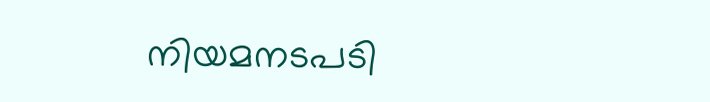നിയമനടപടി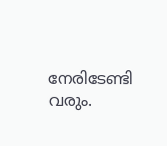നേരിടേണ്ടി വരും.